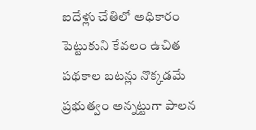ఐదేళ్లు చేతిలో అధికారం పెట్టుకుని కేవలం ఉచిత పథకాల బటన్లు నొక్కడమే ప్రభుత్వం అన్నట్టుగా పాలన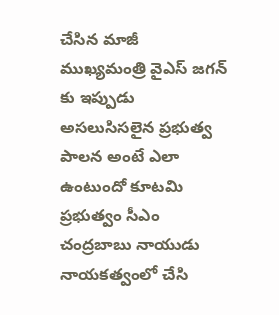చేసిన మాజీ ముఖ్యమంత్రి వైఎస్ జగన్ కు ఇప్పుడు అసలుసిసలైన ప్రభుత్వ పాలన అంటే ఎలా ఉంటుందో కూటమి ప్రభుత్వం సీఎం చంద్రబాబు నాయుడు నాయకత్వంలో చేసి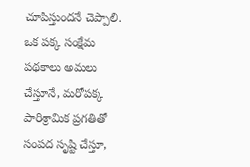చూపిస్తుందనే చెప్పాలి.
ఒక పక్క సంక్షేమ పథకాలు అమలు చేస్తూనే, మరోపక్క పారిశ్రామిక ప్రగతితో సంపద సృష్టి చేస్తూ,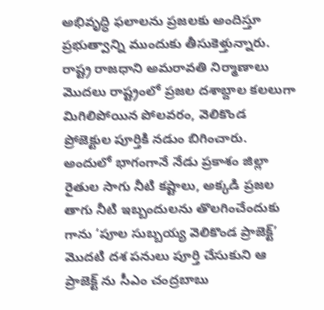అభివృద్ధి ఫలాలను ప్రజలకు అందిస్తూ ప్రభుత్వాన్ని ముందుకు తీసుకెళ్తున్నారు. రాష్ట్ర రాజధాని అమరావతి నిర్మాణాలు మొదలు రాష్ట్రంలో ప్రజల దశాబ్దాల కలలుగా మిగిలిపోయిన పోలవరం, వెలికొండ ప్రోజెక్టుల పూర్తికి నడుం బిగించారు.
అందులో భాగంగానే నేడు ప్రకాశం జిల్లా రైతుల సాగు నీటి కష్టాలు, అక్కడి ప్రజల తాగు నీటి ఇబ్బందులను తొలగించేందుకు గాను ‘పూల సుబ్బయ్య వెలికొండ ప్రాజెక్ట్’ మొదటి దశ పనులు పూర్తి చేసుకుని ఆ ప్రాజెక్ట్ ను సీఎం చంద్రబాబు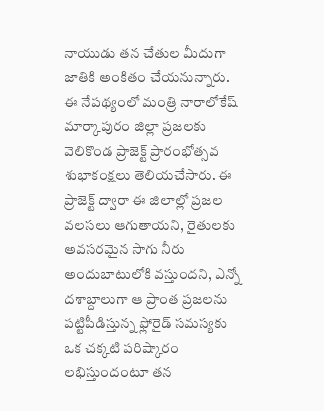నాయుడు తన చేతుల మీదుగా జాతికి అంకితం చేయనున్నారు.
ఈ నేపథ్యంలో మంత్రి నారాలోకేష్ మార్కాపురం జిల్లా ప్రజలకు వెలికొండ ప్రాజెక్ట్ ప్రారంభోత్సవ శుభాకంక్షలు తెలియచేసారు. ఈ ప్రాజెక్ట్ ద్వారా ఈ జిలాల్లో ప్రజల వలసలు ఆగుతాయని, రైతులకు అవసరమైన సాగు నీరు అందుబాటులోకి వస్తుందని, ఎన్నో దశాబ్దాలుగా ఆ ప్రాంత ప్రజలను పట్టిపీడిస్తున్న ఫ్లోరైడ్ సమస్యకు ఒక చక్కటి పరిష్కారం లభిస్తుందంటూ తన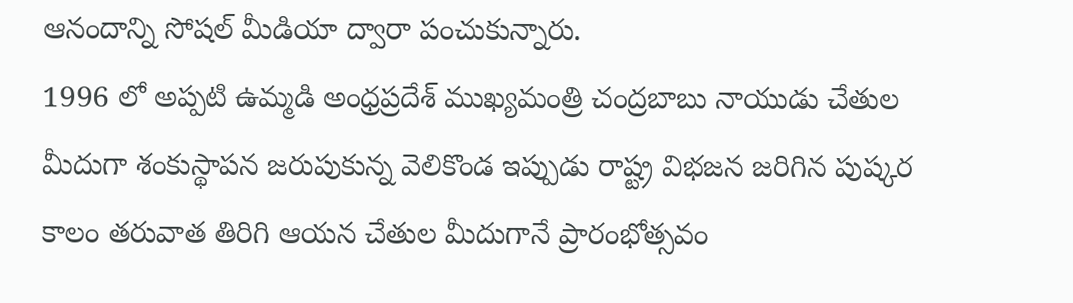ఆనందాన్ని సోషల్ మీడియా ద్వారా పంచుకున్నారు.
1996 లో అప్పటి ఉమ్మడి అంధ్రప్రదేశ్ ముఖ్యమంత్రి చంద్రబాబు నాయుడు చేతుల మీదుగా శంకుస్థాపన జరుపుకున్న వెలికొండ ఇప్పుడు రాష్ట్ర విభజన జరిగిన పుష్కర కాలం తరువాత తిరిగి ఆయన చేతుల మీదుగానే ప్రారంభోత్సవం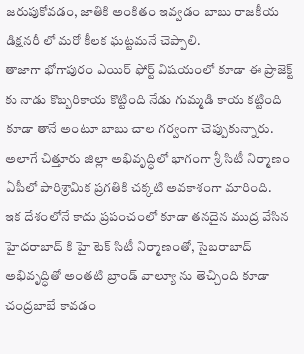జరుపుకోవడం, జాతికి అంకితం ఇవ్వడం బాబు రాజకీయ డిక్షనరీ లో మరో కీలక ఘట్టమనే చెప్పాలి.
తాజాగా భోగాపురం ఎయిర్ ఫోర్ట్ విషయంలో కూడా ఈ ప్రాజెక్ట్ కు నాడు కొబ్బరికాయ కొట్టింది నేడు గుమ్మడి కాయ కట్టింది కూడా తానే అంటూ బాబు చాల గర్వంగా చెప్పుకున్నారు. అలాగే చిత్తూరు జిల్లా అభివృద్ధిలో భాగంగా శ్రీ సిటీ నిర్మాణం ఏపీలో పారిశ్రామిక ప్రగతికి చక్కటి అవకాశంగా మారింది.
ఇక దేశంలోనే కాదు ప్రపంచంలో కూడా తనదైన ముద్ర వేసిన హైదరాబాద్ కి హై టెక్ సిటీ నిర్మాణంతో, సైబరాబాద్ అభివృద్ధితో అంతటి బ్రాండ్ వాల్యూ ను తెచ్చింది కూడా చంద్రబాబే కావడం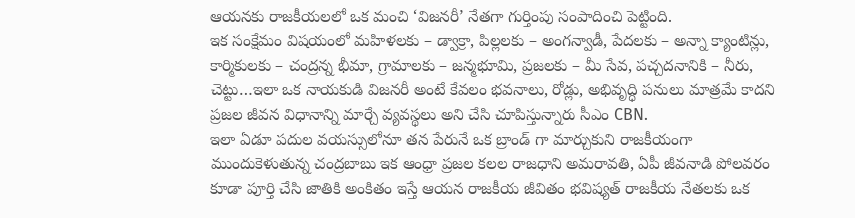ఆయనకు రాజకీయలలో ఒక మంచి ‘విజనరీ’ నేతగా గుర్తింపు సంపాదించి పెట్టింది.
ఇక సంక్షేమం విషయంలో మహిళలకు – డ్వాక్రా, పిల్లలకు – అంగన్వాడీ, పేదలకు – అన్నా క్యాంటిన్లు, కార్మికులకు – చంద్రన్న భీమా, గ్రామాలకు – జన్మభూమి, ప్రజలకు – మీ సేవ, పచ్చదనానికి – నీరు, చెట్టు…ఇలా ఒక నాయకుడి విజనరీ అంటే కేవలం భవనాలు, రోడ్లు, అభివృద్ధి పనులు మాత్రమే కాదని ప్రజల జీవన విధానాన్ని మార్చే వ్యవస్థలు అని చేసి చూపిస్తున్నారు సీఎం CBN.
ఇలా ఏడూ పదుల వయస్సులోనూ తన పేరునే ఒక బ్రాండ్ గా మార్చుకుని రాజకీయంగా ముందుకెళుతున్న చంద్రబాబు ఇక ఆంధ్రా ప్రజల కలల రాజధాని అమరావతి, ఏపీ జీవనాడి పోలవరం కూడా పూర్తి చేసి జాతికి అంకితం ఇస్తే ఆయన రాజకీయ జీవితం భవిష్యత్ రాజకీయ నేతలకు ఒక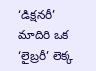‘డిక్షనరీ’ మాదిరి ఒక ‘లైబ్రరీ’ లెక్క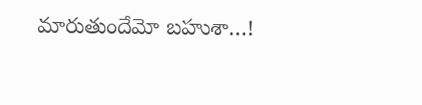మారుతుందేమో బహుశా…!